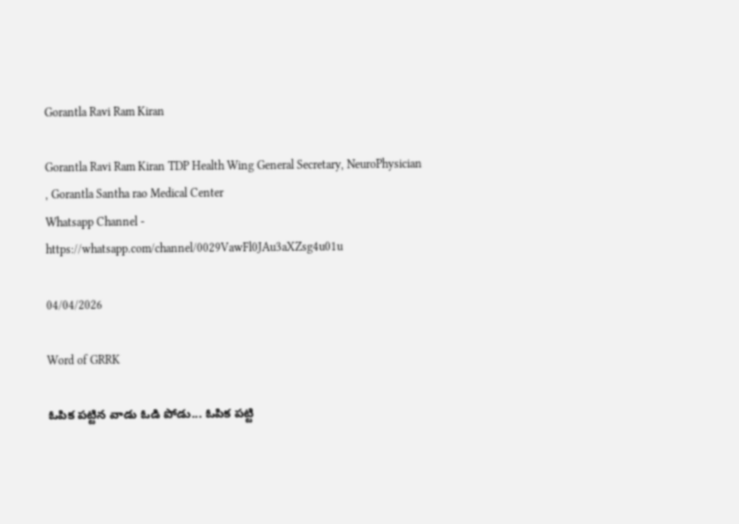Gorantla Ravi Ram Kiran

Gorantla Ravi Ram Kiran TDP Health Wing General Secretary, NeuroPhysician , Gorantla Santha rao Medical Center
Whatsapp Channel -
https://whatsapp.com/channel/0029VawFl0JAu3aXZsg4u01u

04/04/2026

Word of GRRK

ఓపిక పట్టిన వాడు ఓడి పోడు... ఓపిక పట్టి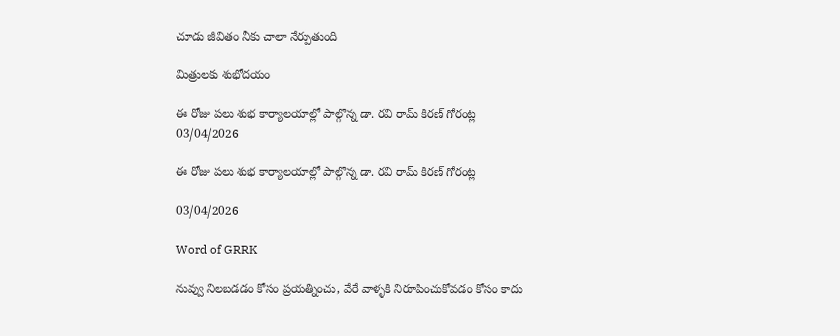చూడు జీవితం నీకు చాలా నేర్పుతుంది

మిత్రులకు శుభోదయం

ఈ రోజు పలు శుభ కార్యాలయాల్లో పాల్గొన్న డా. రవి రామ్ కిరణ్ గోరంట్ల
03/04/2026

ఈ రోజు పలు శుభ కార్యాలయాల్లో పాల్గొన్న డా. రవి రామ్ కిరణ్ గోరంట్ల

03/04/2026

Word of GRRK

నువ్వు నిలబడడం కోసం ప్రయత్నించు, వేరే వాళ్ళకి నిరూపించుకోవడం కోసం కాదు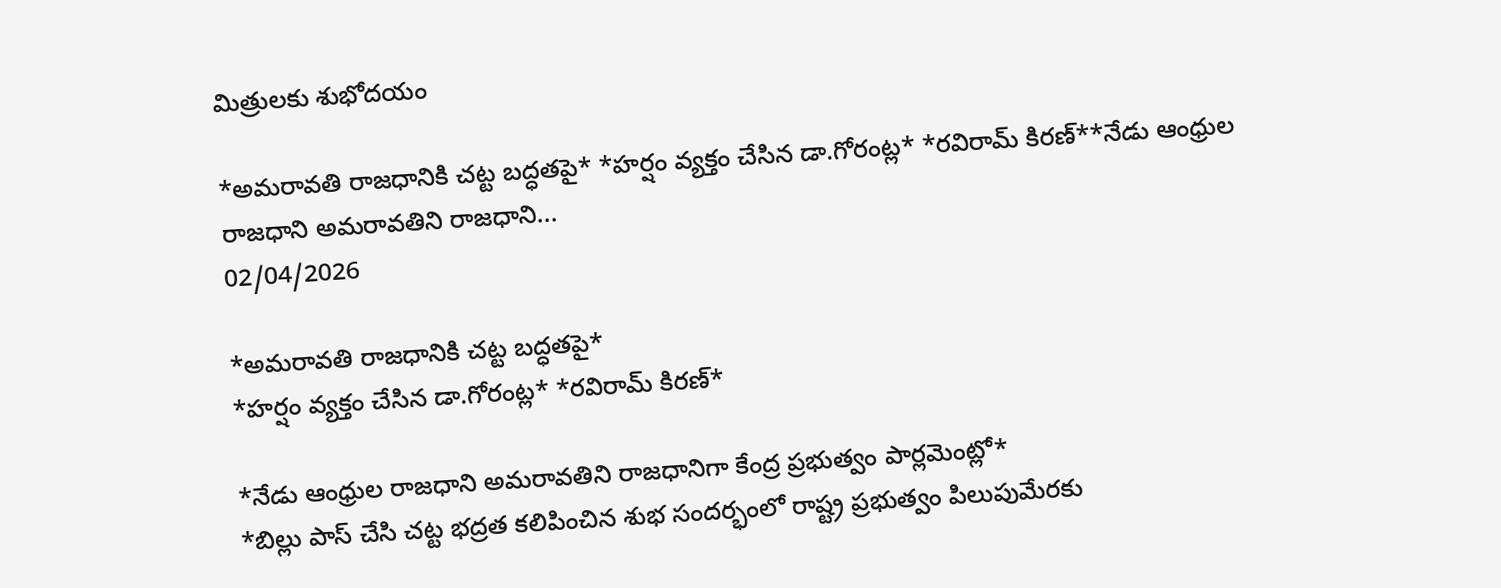మిత్రులకు శుభోదయం

*అమరావతి రాజధానికి చట్ట బద్ధతపై* *హర్షం వ్యక్తం చేసిన డా.గోరంట్ల* *రవిరామ్ కిరణ్**నేడు ఆంధ్రుల రాజధాని అమరావతిని రాజధాని...
02/04/2026

*అమరావతి రాజధానికి చట్ట బద్ధతపై*
*హర్షం వ్యక్తం చేసిన డా.గోరంట్ల* *రవిరామ్ కిరణ్*

*నేడు ఆంధ్రుల రాజధాని అమరావతిని రాజధానిగా కేంద్ర ప్రభుత్వం పార్లమెంట్లో*
*బిల్లు పాస్ చేసి చట్ట భద్రత కలిపించిన శుభ సందర్భంలో రాష్ట్ర ప్రభుత్వం పిలుపుమేరకు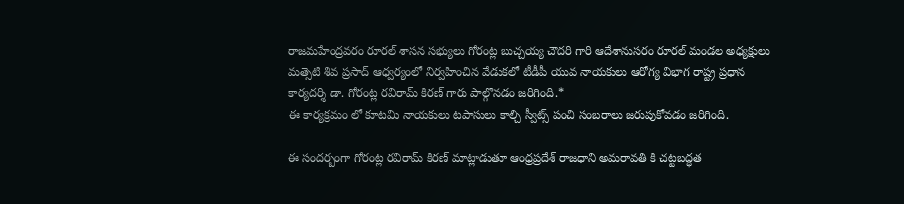రాజమహేంద్రవరం రూరల్ శాసన సభ్యులు గోరంట్ల బుచ్చయ్య చౌదరి గారి ఆదేశానుసరం రూరల్ మండల అధ్యక్షులు మత్సెటి శివ ప్రసాద్ ఆధ్వర్యంలో నిర్వహించిన వేడుకలో టీడీపీ యువ నాయకులు ఆరోగ్య విభాగ రాష్ట్ర ప్రధాన కార్యదర్శి డా. గోరంట్ల రవిరామ్ కిరణ్ గారు పాల్గొనడం జరిగింది.*
ఈ కార్యక్రమం లో కూటమి నాయకులు టపాసులు కాల్చి స్వీట్స్ పంచి సంబరాలు జరుపుకోవడం జరిగింది.

ఈ సందర్బంగా గోరంట్ల రవిరామ్ కిరణ్ మాట్లాడుతూ ఆంధ్రప్రదేశ్ రాజధాని అమరావతి కి చట్టబద్ధత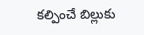కల్పించే బిల్లుకు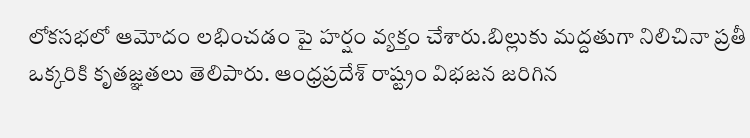లోకసభలో ఆమోదం లభించడం పై హర్షం వ్యక్తం చేశారు.బిల్లుకు మద్దతుగా నిలిచినా ప్రతీ ఒక్కరికి కృతజ్ఞతలు తెలిపారు. ఆంధ్రప్రదేశ్ రాష్ట్రం విభజన జరిగిన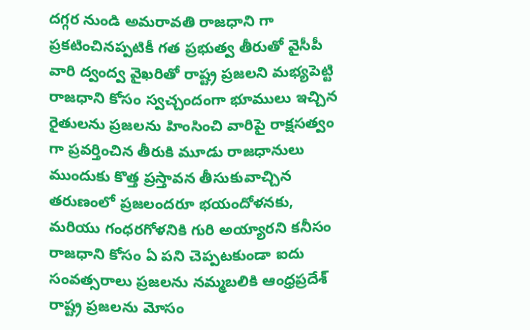దగ్గర నుండి అమరావతి రాజధాని గా ప్రకటించినప్పటికీ గత ప్రభుత్వ తీరుతో వైసీపీ వారి ద్వంద్వ వైఖరితో రాష్ట్ర ప్రజలని మభ్యపెట్టి రాజధాని కోసం స్వచ్చందంగా భూములు ఇచ్చిన రైతులను ప్రజలను హింసించి వారిపై రాక్షసత్వం గా ప్రవర్తించిన తీరుకి మూడు రాజధానులు ముందుకు కొత్త ప్రస్తావన తీసుకువాచ్చిన తరుణంలో ప్రజలందరూ భయందోళనకు, మరియు గంధరగోళనికి గురి అయ్యారని కనీసం రాజధాని కోసం ఏ పని చెప్పటకుండా ఐదు సంవత్సరాలు ప్రజలను నమ్మబలికి ఆంధ్రప్రదేశ్ రాష్ట్ర ప్రజలను మోసం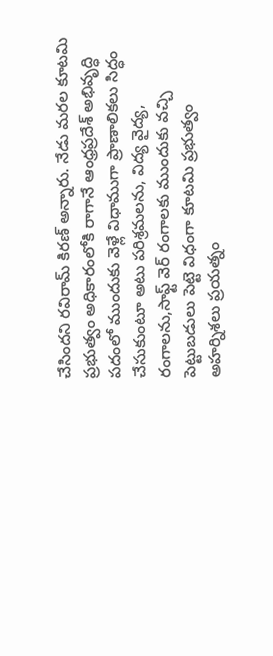చేసిందని రవిరామ్ కిరణ్ అన్నారు. నేడు మరల కూటమి ప్రభుత్వం అధికారంలోకి రాగానే ఆంధ్రప్రదేశ్ అభివృద్ధి పదంలో ముందుకు వెళ్లే విధాముగా ప్రాణాలికలు సిద్ధం చేసుకుంటూ అటు పరిశ్రమలను, విద్య వైద్య, రంగాలను,సాఫ్ట్ వెర్ రంగాలకు ముందుకు వచ్చి పెట్టుబడులు పెట్టె విధంగా కూటమి ప్రభుత్వం అహర్నిశలు ప్రయత్నం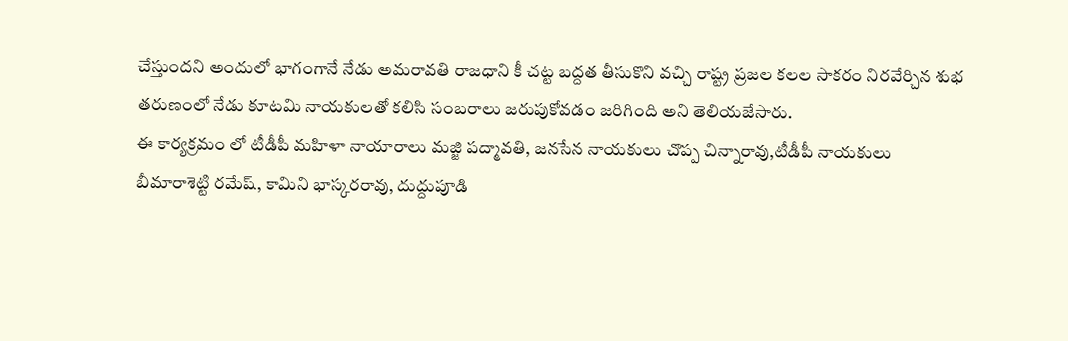చేస్తుందని అందులో భాగంగానే నేడు అమరావతి రాజధాని కీ చట్ట బద్దత తీసుకొని వచ్చి రాష్ట్ర ప్రజల కలల సాకరం నిరవేర్చిన శుభ తరుణంలో నేడు కూటమి నాయకులతో కలిసి సంబరాలు జరుపుకోవడం జరిగింది అని తెలియజేసారు.
ఈ కార్యక్రమం లో టీడీపీ మహిళా నాయారాలు మజ్జి పద్మావతి, జనసేన నాయకులు చొప్ప చిన్నారావు,టీడీపీ నాయకులు
బీమారాశెట్టి రమేష్, కామిని భాస్కరరావు, దుద్దుపూడి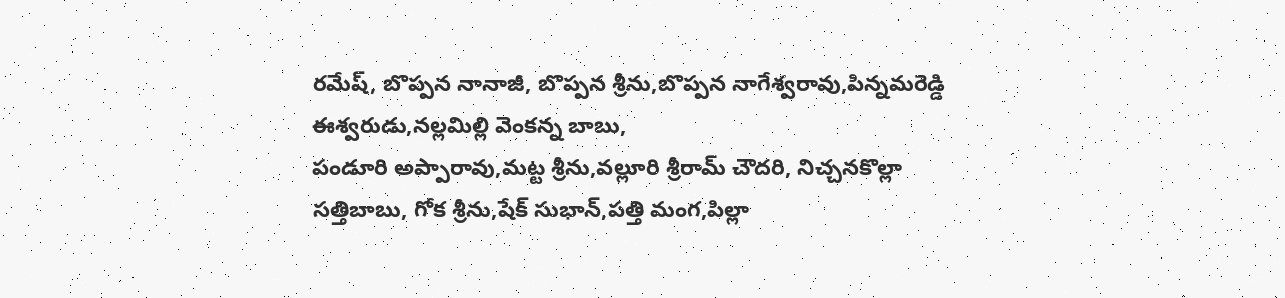రమేష్, బొప్పన నానాజీ, బొప్పన శ్రీను,బొప్పన నాగేశ్వరావు,పిన్నమరెడ్డి ఈశ్వరుడు,నల్లమిల్లి వెంకన్న బాబు,
పండూరి అప్పారావు,మట్ట శ్రీను,వల్లూరి శ్రీరామ్ చౌదరి, నిచ్చనకొల్లా సత్తిబాబు, గోక శ్రీను,షేక్ సుభాన్,పత్తి మంగ,పిల్లా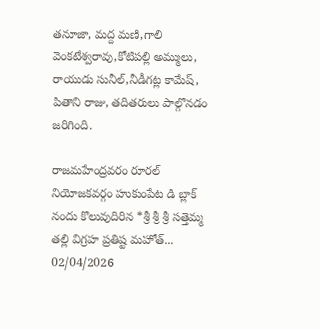తనూజా, మద్ద మణి,గాలి వెంకటేశ్వరావు,కోటిపల్లి అమ్ములు, రాయుడు సునీల్,నీడీగట్ల కామేష్, పితాని రాజు, తదితరులు పాల్గొనడం జరిగింది.

రాజమహేంద్రవరం రూరల్ నియోజకవర్గం హుకుంపేట డి బ్లాక్ నందు కొలువుదిరిన *శ్రీ శ్రీ శ్రీ సత్తెమ్మ తల్లి విగ్రహ ప్రతిష్ట మహోత్...
02/04/2026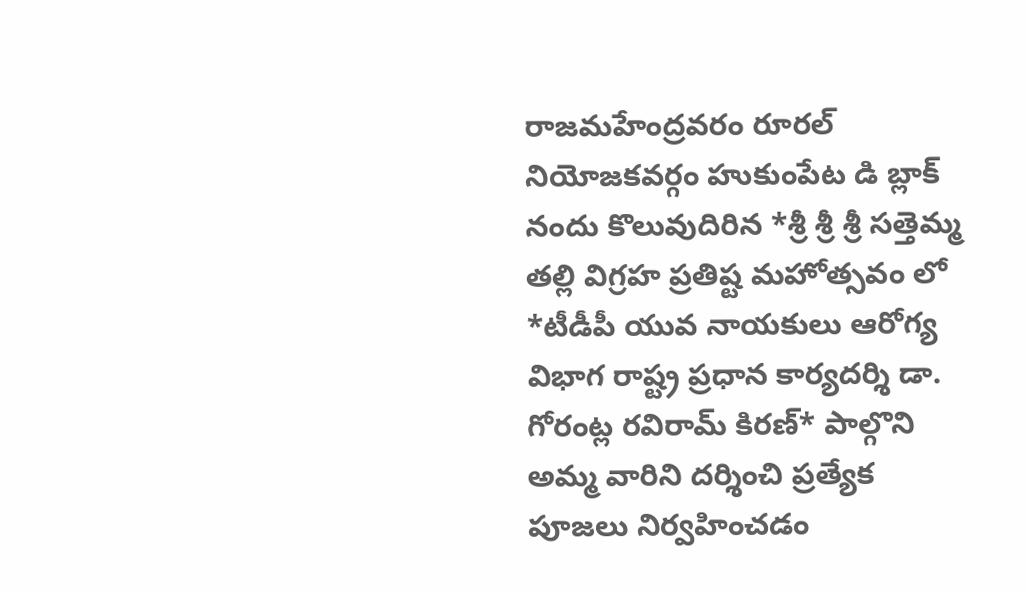రాజమహేంద్రవరం రూరల్ నియోజకవర్గం హుకుంపేట డి బ్లాక్ నందు కొలువుదిరిన *శ్రీ శ్రీ శ్రీ సత్తెమ్మ తల్లి విగ్రహ ప్రతిష్ట మహోత్సవం లో *టీడీపీ యువ నాయకులు ఆరోగ్య విభాగ రాష్ట్ర ప్రధాన కార్యదర్శి డా. గోరంట్ల రవిరామ్ కిరణ్* పాల్గొని అమ్మ వారిని దర్శించి ప్రత్యేక పూజలు నిర్వహించడం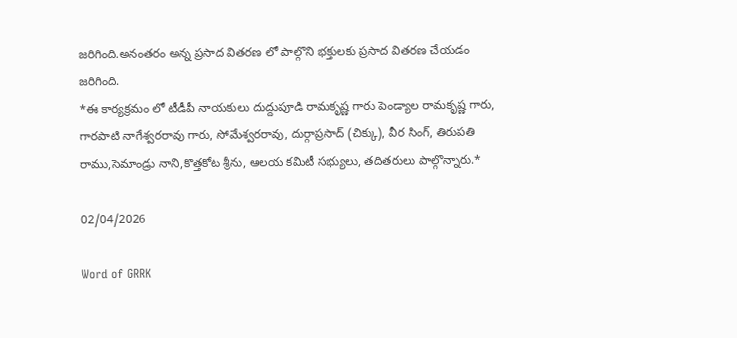జరిగింది.అనంతరం అన్న ప్రసాద వితరణ లో పాల్గొని భక్తులకు ప్రసాద వితరణ చేయడం జరిగింది.
*ఈ కార్యక్రమం లో టీడీపీ నాయకులు దుద్దుపూడి రామకృష్ణ గారు పెండ్యాల రామకృష్ణ గారు, గారపాటి నాగేశ్వరరావు గారు, సోమేశ్వరరావు, దుర్గాప్రసాద్ (చిక్కు), వీర సింగ్, తిరుపతి రాము,సెమాండ్రు నాని,కొత్తకోట శ్రీను, ఆలయ కమిటీ సభ్యులు, తదితరులు పాల్గొన్నారు.*

02/04/2026

Word of GRRK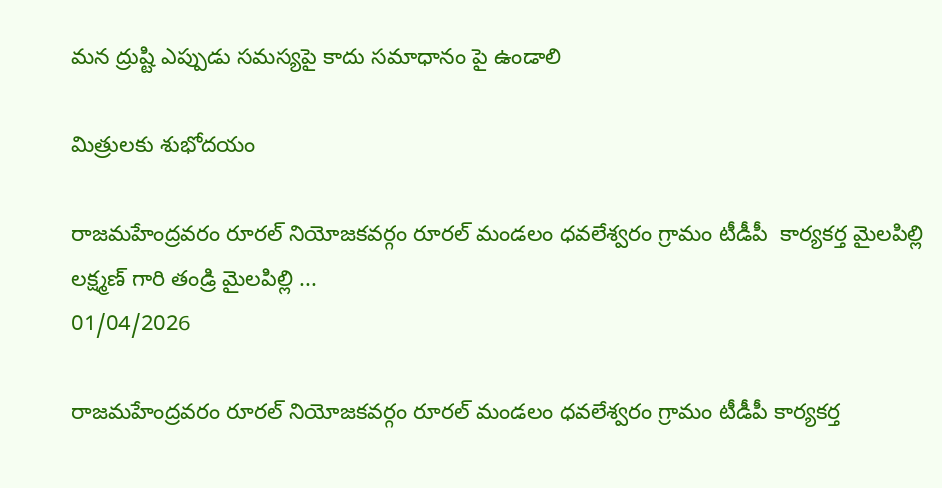మన ద్రుష్టి ఎప్పుడు సమస్యపై కాదు సమాధానం పై ఉండాలి

మిత్రులకు శుభోదయం

రాజమహేంద్రవరం రూరల్ నియోజకవర్గం రూరల్ మండలం ధవలేశ్వరం గ్రామం టీడీపీ  కార్యకర్త మైలపిల్లి లక్ష్మణ్ గారి తండ్రి మైలపిల్లి ...
01/04/2026

రాజమహేంద్రవరం రూరల్ నియోజకవర్గం రూరల్ మండలం ధవలేశ్వరం గ్రామం టీడీపీ కార్యకర్త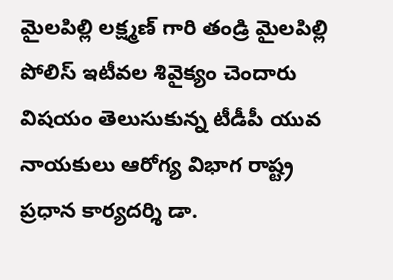మైలపిల్లి లక్ష్మణ్ గారి తండ్రి మైలపిల్లి పోలిస్ ఇటీవల శివైక్యం చెందారు విషయం తెలుసుకున్న టీడీపీ యువ నాయకులు ఆరోగ్య విభాగ రాష్ట్ర ప్రధాన కార్యదర్శి డా.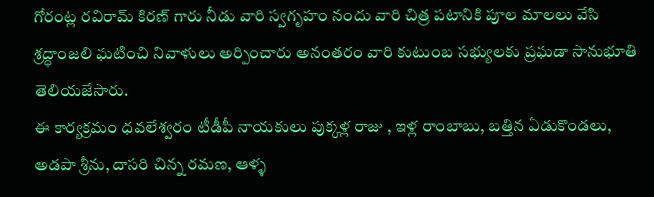గోరంట్ల రవిరామ్ కిరణ్ గారు నీడు వారి స్వగృహం నందు వారి చిత్ర పటానికి పూల మాలలు వేసి శ్రద్ధాంజలి ఘటించి నివాళులు అర్పించారు అనంతరం వారి కుటుంబ సభ్యులకు ప్రఘడా సానుభూతి తెలియజేసారు.
ఈ కార్యక్రమం ధవలేశ్వరం టీడీపీ నాయకులు పుక్కళ్ల రాజు , ఇళ్ల రాంబాబు, బత్తిన ఏడుకొండలు, అడపా శ్రీను, దాసరి చిన్న రమణ, ఆళ్ళ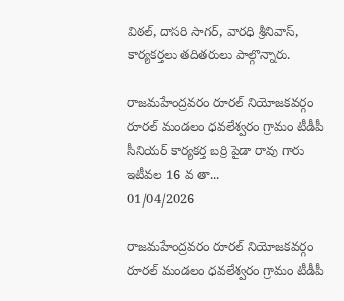విఠల్, దాసరి సాగర్, వారధి శ్రీనివాస్, కార్యకర్తలు తదితరులు పాల్గొన్నారు.

రాజమహేంద్రవరం రూరల్ నియోజకవర్గం రూరల్ మండలం ధవలేశ్వరం గ్రామం టీడీపీ సీనియర్ కార్యకర్త బర్రి పైడా రావు గారు ఇటీవల 16 వ తా...
01/04/2026

రాజమహేంద్రవరం రూరల్ నియోజకవర్గం రూరల్ మండలం ధవలేశ్వరం గ్రామం టీడీపీ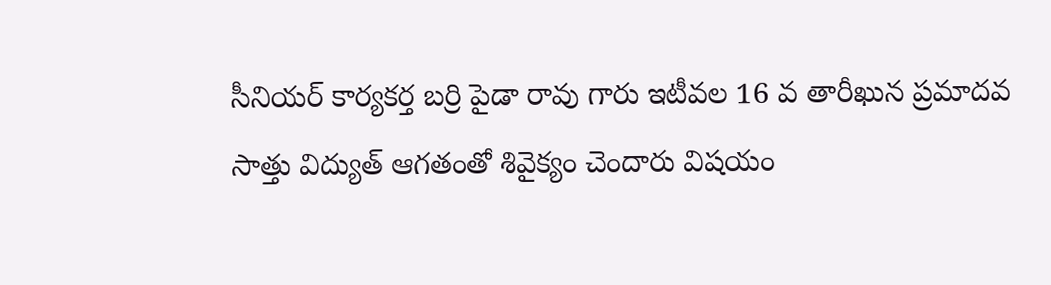సీనియర్ కార్యకర్త బర్రి పైడా రావు గారు ఇటీవల 16 వ తారీఖున ప్రమాదవ సాత్తు విద్యుత్ ఆగతంతో శివైక్యం చెందారు విషయం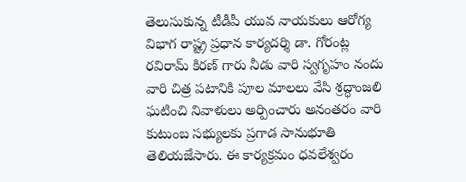తెలుసుకున్న టీడీపీ యువ నాయకులు ఆరోగ్య విభాగ రాష్ట్ర ప్రధాన కార్యదర్శి డా. గోరంట్ల రవిరామ్ కిరణ్ గారు నీడు వారి స్వగృహం నందు వారి చిత్ర పటానికి పూల మాలలు వేసి శ్రద్ధాంజలి ఘటించి నివాళులు అర్పించారు అనంతరం వారి కుటుంబ సభ్యులకు ప్రగాడ సానుభూతి తెలియజేసారు. ఈ కార్యక్రమం ధవలేశ్వరం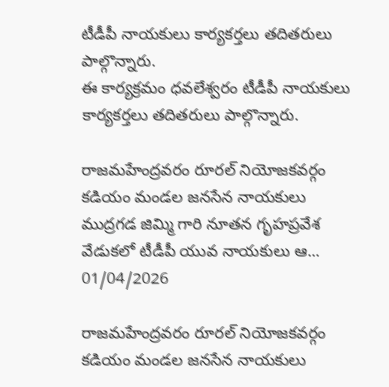టీడీపీ నాయకులు కార్యకర్తలు తదితరులు పాల్గొన్నారు.
ఈ కార్యక్రమం ధవలేశ్వరం టీడీపీ నాయకులు కార్యకర్తలు తదితరులు పాల్గొన్నారు.

రాజమహేంద్రవరం రూరల్ నియోజకవర్గం కడియం మండల జనసేన నాయకులు ముద్రగడ జిమ్మి గారి నూతన గృహప్రవేశ వేడుకలో టీడీపీ యువ నాయకులు ఆ...
01/04/2026

రాజమహేంద్రవరం రూరల్ నియోజకవర్గం కడియం మండల జనసేన నాయకులు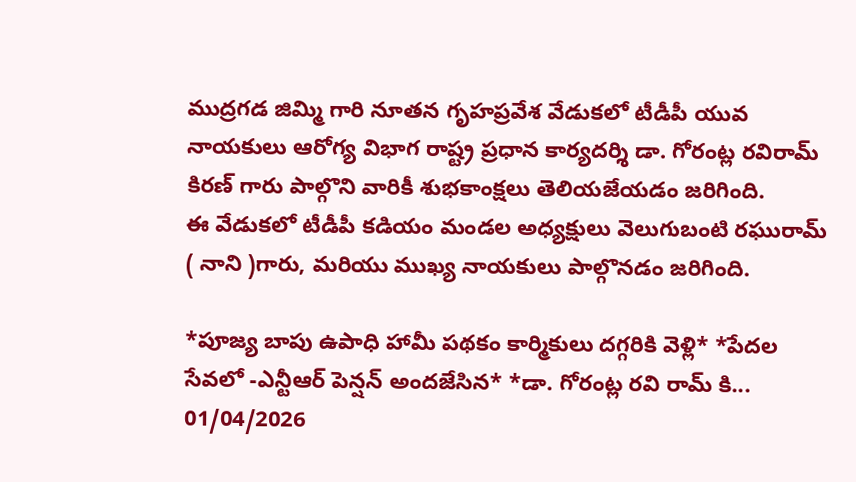ముద్రగడ జిమ్మి గారి నూతన గృహప్రవేశ వేడుకలో టీడీపీ యువ నాయకులు ఆరోగ్య విభాగ రాష్ట్ర ప్రధాన కార్యదర్శి డా. గోరంట్ల రవిరామ్ కిరణ్ గారు పాల్గొని వారికీ శుభకాంక్షలు తెలియజేయడం జరిగింది.
ఈ వేడుకలో టీడీపీ కడియం మండల అధ్యక్షులు వెలుగుబంటి రఘురామ్ ( నాని )గారు, మరియు ముఖ్య నాయకులు పాల్గొనడం జరిగింది.

*పూజ్య బాపు ఉపాధి హామీ పథకం కార్మికులు దగ్గరికి వెళ్లి* *పేదల సేవలో -ఎన్టీఆర్ పెన్షన్ అందజేసిన* *డా. గోరంట్ల రవి రామ్ కి...
01/04/2026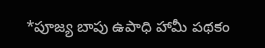*పూజ్య బాపు ఉపాధి హామీ పథకం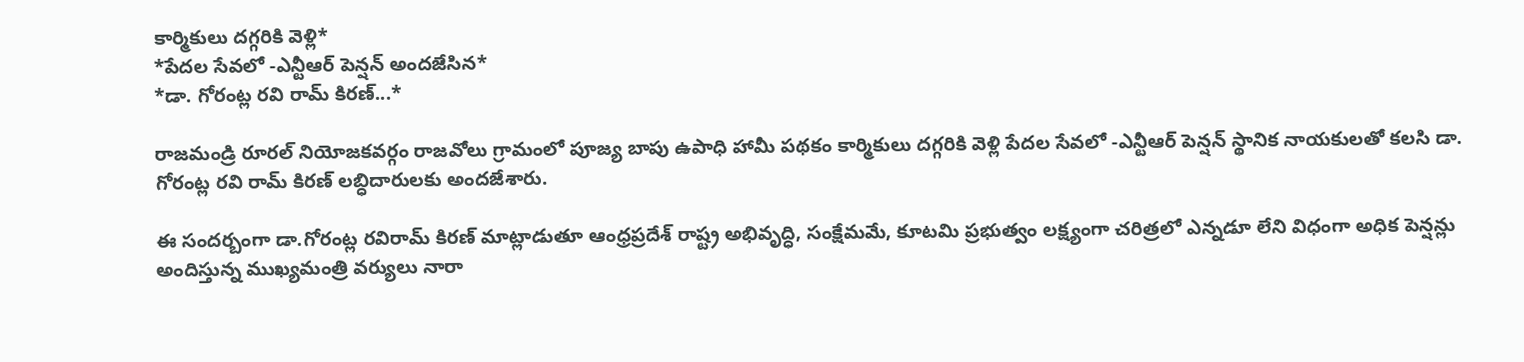కార్మికులు దగ్గరికి వెళ్లి*
*పేదల సేవలో -ఎన్టీఆర్ పెన్షన్ అందజేసిన*
*డా. గోరంట్ల రవి రామ్ కిరణ్...*

రాజమండ్రి రూరల్ నియోజకవర్గం రాజవోలు గ్రామంలో పూజ్య బాపు ఉపాధి హామీ పథకం కార్మికులు దగ్గరికి వెళ్లి పేదల సేవలో -ఎన్టీఆర్ పెన్షన్ స్థానిక నాయకులతో కలసి డా. గోరంట్ల రవి రామ్ కిరణ్ లబ్ధిదారులకు అందజేశారు.

ఈ సందర్బంగా డా.గోరంట్ల రవిరామ్ కిరణ్ మాట్లాడుతూ ఆంధ్రప్రదేశ్ రాష్ట్ర అభివృద్ధి, సంక్షేమమే, కూటమి ప్రభుత్వం లక్ష్యంగా చరిత్రలో ఎన్నడూ లేని విధంగా అధిక పెన్షన్లు అందిస్తున్న ముఖ్యమంత్రి వర్యులు నారా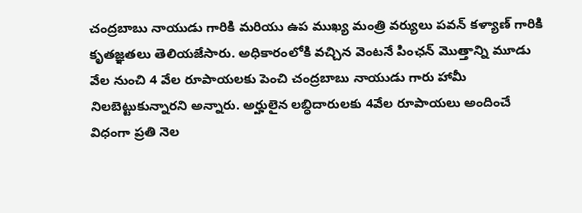చంద్రబాబు నాయుడు గారికి మరియు ఉప ముఖ్య మంత్రి వర్యులు పవన్ కళ్యాణ్ గారికి కృతజ్ఞతలు తెలియజేసారు. అధికారంలోకి వచ్చిన వెంటనే పింఛన్ మొత్తాన్ని మూడు వేల నుంచి 4 వేల రూపాయలకు పెంచి చంద్రబాబు నాయుడు గారు హామీ నిలబెట్టుకున్నారని అన్నారు. అర్హులైన లబ్ధిదారులకు 4వేల రూపాయలు అందించే విధంగా ప్రతి నెల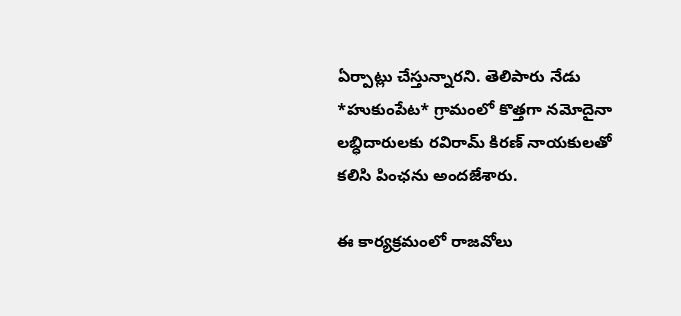ఏర్పాట్లు చేస్తున్నారని. తెలిపారు నేడు *హుకుంపేట* గ్రామంలో కొత్తగా నమోదైనా లబ్ధిదారులకు రవిరామ్ కిరణ్ నాయకులతో కలిసి పింఛను అందజేశారు.

ఈ కార్యక్రమంలో రాజవోలు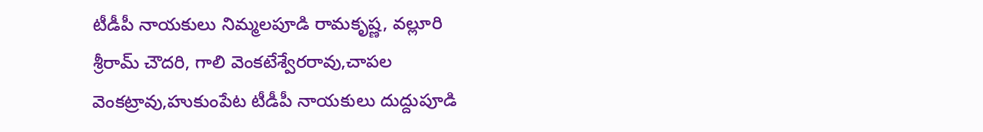టీడీపీ నాయకులు నిమ్మలపూడి రామకృష్ణ, వల్లూరి శ్రీరామ్ చౌదరి, గాలి వెంకటేశ్వేరరావు,చాపల వెంకట్రావు,హుకుంపేట టీడీపీ నాయకులు దుద్దుపూడి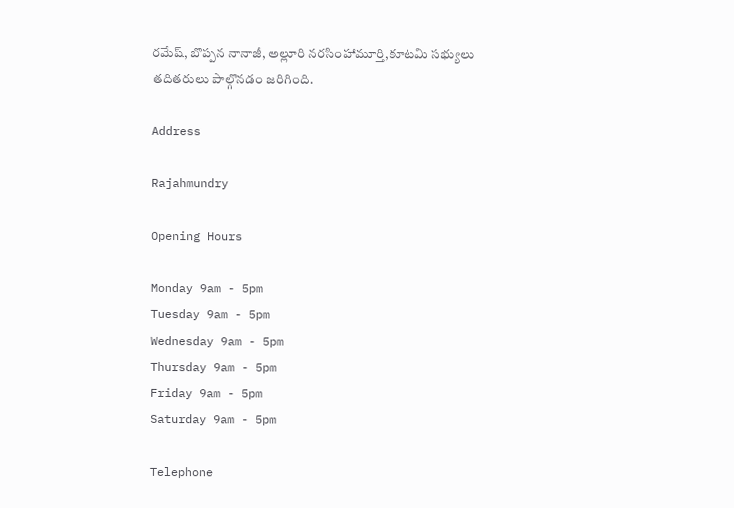రమేష్, బొప్పన నానాజీ, అల్లూరి నరసింహామూర్తి,కూటమి సభ్యులు తదితరులు పాల్గొనడం జరిగింది.

Address

Rajahmundry

Opening Hours

Monday 9am - 5pm
Tuesday 9am - 5pm
Wednesday 9am - 5pm
Thursday 9am - 5pm
Friday 9am - 5pm
Saturday 9am - 5pm

Telephone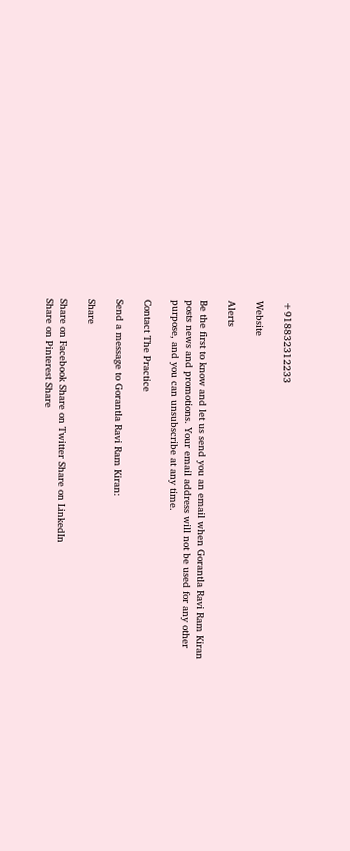+918832312233

Website

Alerts

Be the first to know and let us send you an email when Gorantla Ravi Ram Kiran posts news and promotions. Your email address will not be used for any other purpose, and you can unsubscribe at any time.

Contact The Practice

Send a message to Gorantla Ravi Ram Kiran:

Share

Share on Facebook Share on Twitter Share on LinkedIn
Share on Pinterest Share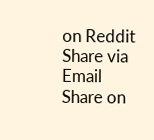on Reddit Share via Email
Share on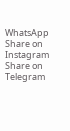WhatsApp Share on Instagram Share on Telegram